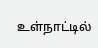உள்நாட்டில்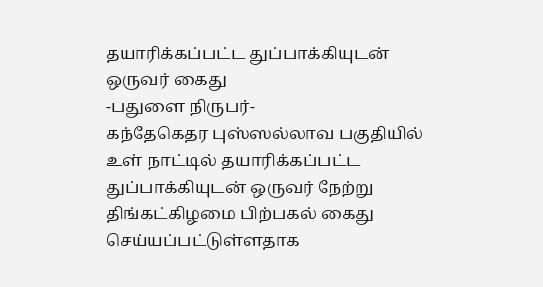தயாரிக்கப்பட்ட துப்பாக்கியுடன் ஒருவர் கைது
-பதுளை நிருபர்-
கந்தேகெதர புஸ்ஸல்லாவ பகுதியில் உள் நாட்டில் தயாரிக்கப்பட்ட துப்பாக்கியுடன் ஒருவர் நேற்று திங்கட்கிழமை பிற்பகல் கைது செய்யப்பட்டுள்ளதாக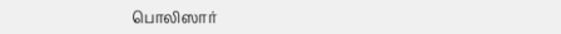பொலிஸார்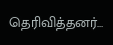தெரிவித்தனர்…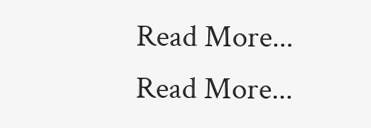Read More...
Read More...